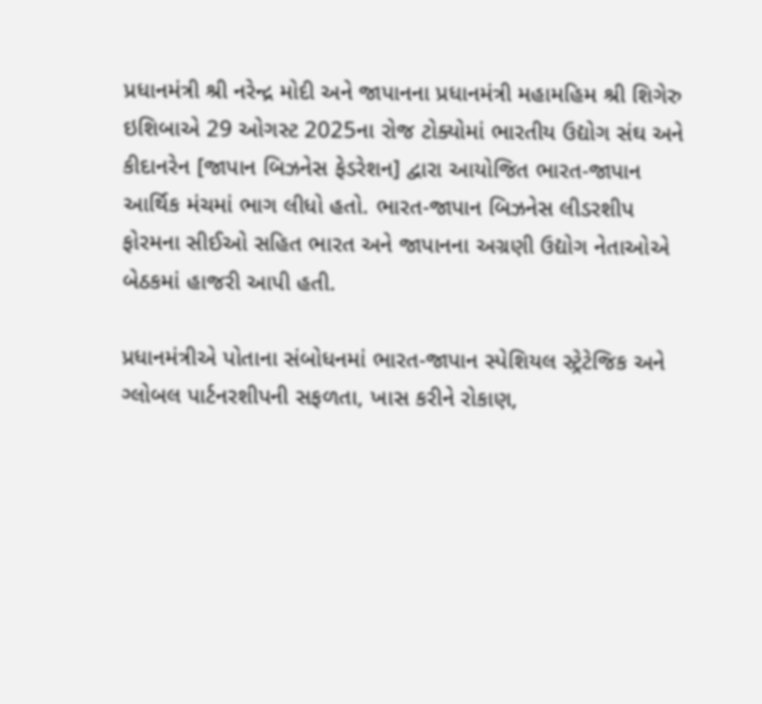પ્રધાનમંત્રી શ્રી નરેન્દ્ર મોદી અને જાપાનના પ્રધાનમંત્રી મહામહિમ શ્રી શિગેરુ ઇશિબાએ 29 ઓગસ્ટ 2025ના રોજ ટોક્યોમાં ભારતીય ઉદ્યોગ સંઘ અને કીદાનરેન [જાપાન બિઝનેસ ફેડરેશન] દ્વારા આયોજિત ભારત-જાપાન આર્થિક મંચમાં ભાગ લીધો હતો. ભારત-જાપાન બિઝનેસ લીડરશીપ ફોરમના સીઈઓ સહિત ભારત અને જાપાનના અગ્રણી ઉદ્યોગ નેતાઓએ બેઠકમાં હાજરી આપી હતી.

પ્રધાનમંત્રીએ પોતાના સંબોધનમાં ભારત-જાપાન સ્પેશિયલ સ્ટ્રેટેજિક અને ગ્લોબલ પાર્ટનરશીપની સફળતા, ખાસ કરીને રોકાણ,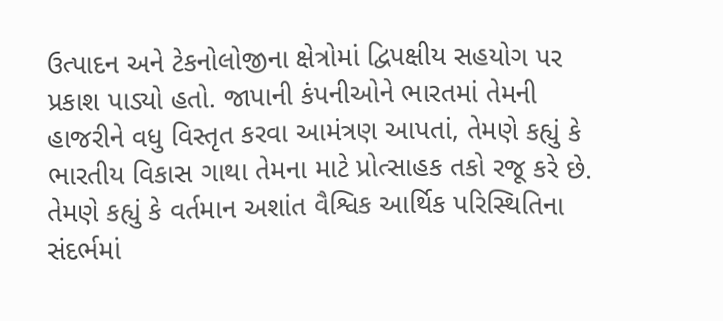ઉત્પાદન અને ટેકનોલોજીના ક્ષેત્રોમાં દ્વિપક્ષીય સહયોગ પર પ્રકાશ પાડ્યો હતો. જાપાની કંપનીઓને ભારતમાં તેમની હાજરીને વધુ વિસ્તૃત કરવા આમંત્રણ આપતાં, તેમણે કહ્યું કે ભારતીય વિકાસ ગાથા તેમના માટે પ્રોત્સાહક તકો રજૂ કરે છે. તેમણે કહ્યું કે વર્તમાન અશાંત વૈશ્વિક આર્થિક પરિસ્થિતિના સંદર્ભમાં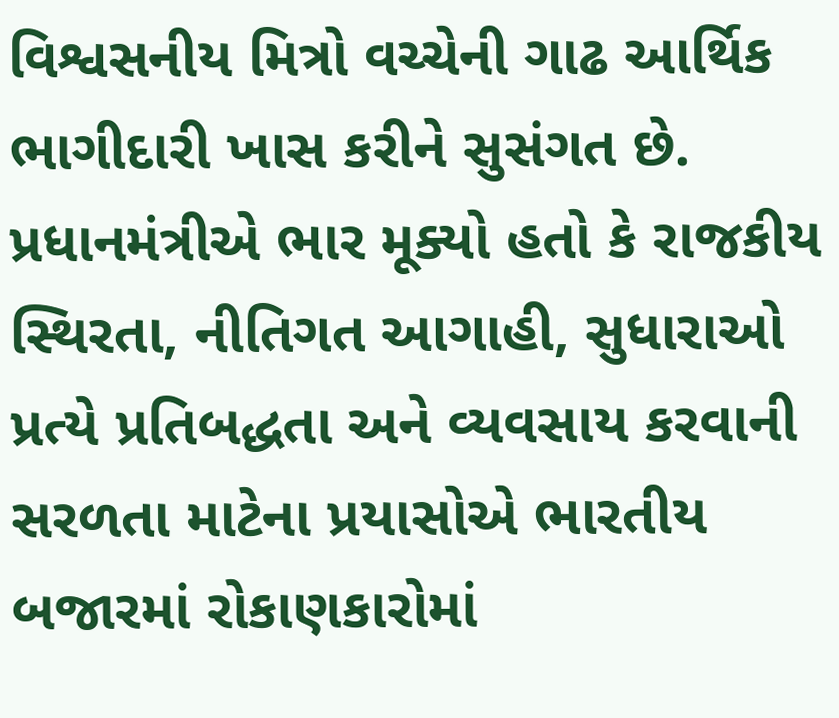વિશ્વસનીય મિત્રો વચ્ચેની ગાઢ આર્થિક ભાગીદારી ખાસ કરીને સુસંગત છે. પ્રધાનમંત્રીએ ભાર મૂક્યો હતો કે રાજકીય સ્થિરતા, નીતિગત આગાહી, સુધારાઓ પ્રત્યે પ્રતિબદ્ધતા અને વ્યવસાય કરવાની સરળતા માટેના પ્રયાસોએ ભારતીય બજારમાં રોકાણકારોમાં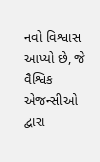નવો વિશ્વાસ આપ્યો છે, જે વૈશ્વિક એજન્સીઓ દ્વારા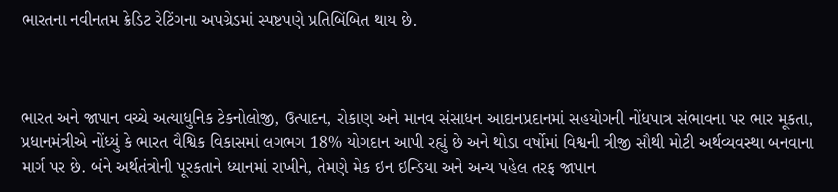ભારતના નવીનતમ ક્રેડિટ રેટિંગના અપગ્રેડમાં સ્પષ્ટપણે પ્રતિબિંબિત થાય છે.



ભારત અને જાપાન વચ્ચે અત્યાધુનિક ટેકનોલોજી, ઉત્પાદન, રોકાણ અને માનવ સંસાધન આદાનપ્રદાનમાં સહયોગની નોંધપાત્ર સંભાવના પર ભાર મૂકતા, પ્રધાનમંત્રીએ નોંધ્યું કે ભારત વૈશ્વિક વિકાસમાં લગભગ 18% યોગદાન આપી રહ્યું છે અને થોડા વર્ષોમાં વિશ્વની ત્રીજી સૌથી મોટી અર્થવ્યવસ્થા બનવાના માર્ગ પર છે. બંને અર્થતંત્રોની પૂરકતાને ધ્યાનમાં રાખીને, તેમણે મેક ઇન ઇન્ડિયા અને અન્ય પહેલ તરફ જાપાન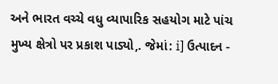અને ભારત વચ્ચે વધુ વ્યાપારિક સહયોગ માટે પાંચ મુખ્ય ક્ષેત્રો પર પ્રકાશ પાડ્યો,. જેમાં: i] ઉત્પાદન -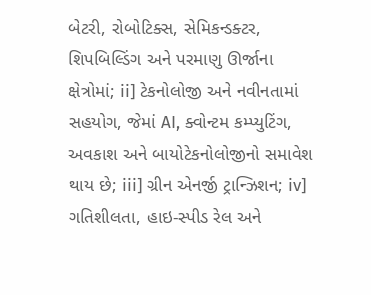બેટરી, રોબોટિક્સ, સેમિકન્ડક્ટર, શિપબિલ્ડિંગ અને પરમાણુ ઊર્જાના ક્ષેત્રોમાં; ii] ટેકનોલોજી અને નવીનતામાં સહયોગ, જેમાં AI, ક્વોન્ટમ કમ્પ્યુટિંગ, અવકાશ અને બાયોટેકનોલોજીનો સમાવેશ થાય છે; iii] ગ્રીન એનર્જી ટ્રાન્ઝિશન; iv] ગતિશીલતા, હાઇ-સ્પીડ રેલ અને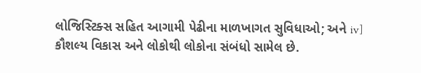લોજિસ્ટિક્સ સહિત આગામી પેઢીના માળખાગત સુવિધાઓ; અને iv] કૌશલ્ય વિકાસ અને લોકોથી લોકોના સંબંધો સામેલ છે.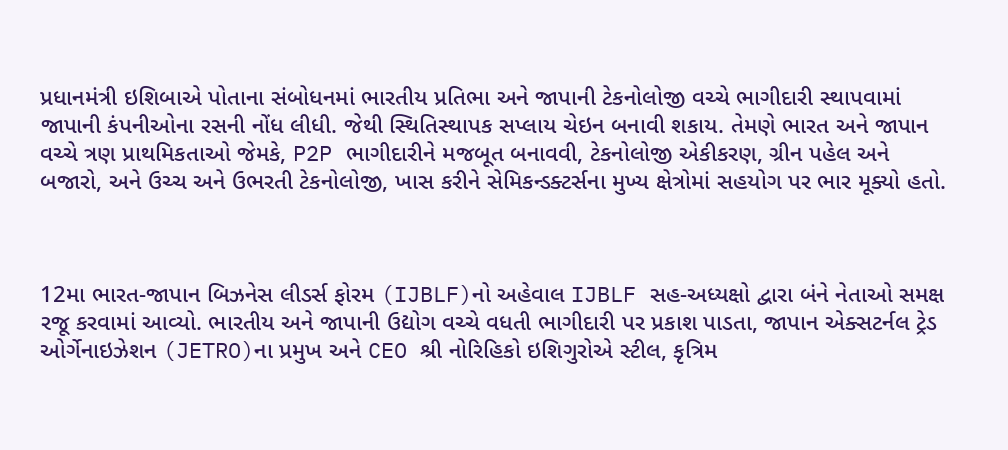પ્રધાનમંત્રી ઇશિબાએ પોતાના સંબોધનમાં ભારતીય પ્રતિભા અને જાપાની ટેકનોલોજી વચ્ચે ભાગીદારી સ્થાપવામાં જાપાની કંપનીઓના રસની નોંધ લીધી. જેથી સ્થિતિસ્થાપક સપ્લાય ચેઇન બનાવી શકાય. તેમણે ભારત અને જાપાન વચ્ચે ત્રણ પ્રાથમિકતાઓ જેમકે, P2P ભાગીદારીને મજબૂત બનાવવી, ટેકનોલોજી એકીકરણ, ગ્રીન પહેલ અને બજારો, અને ઉચ્ચ અને ઉભરતી ટેકનોલોજી, ખાસ કરીને સેમિકન્ડક્ટર્સના મુખ્ય ક્ષેત્રોમાં સહયોગ પર ભાર મૂક્યો હતો.



12મા ભારત-જાપાન બિઝનેસ લીડર્સ ફોરમ (IJBLF)નો અહેવાલ IJBLF સહ-અધ્યક્ષો દ્વારા બંને નેતાઓ સમક્ષ રજૂ કરવામાં આવ્યો. ભારતીય અને જાપાની ઉદ્યોગ વચ્ચે વધતી ભાગીદારી પર પ્રકાશ પાડતા, જાપાન એક્સટર્નલ ટ્રેડ ઓર્ગેનાઇઝેશન (JETRO)ના પ્રમુખ અને CEO શ્રી નોરિહિકો ઇશિગુરોએ સ્ટીલ, કૃત્રિમ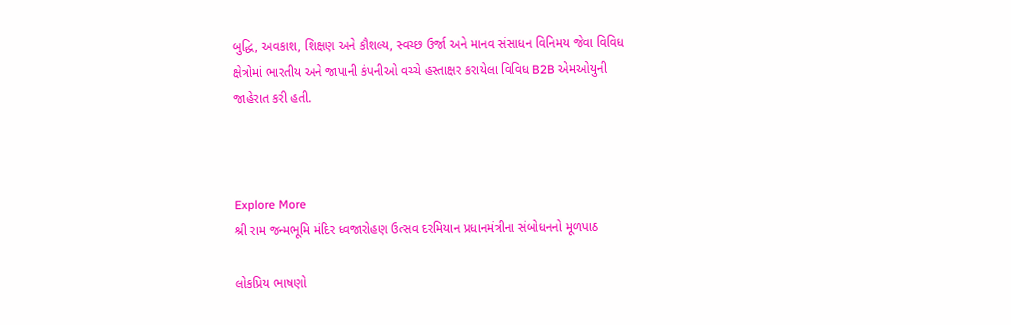બુદ્ધિ, અવકાશ, શિક્ષણ અને કૌશલ્ય, સ્વચ્છ ઉર્જા અને માનવ સંસાધન વિનિમય જેવા વિવિધ ક્ષેત્રોમાં ભારતીય અને જાપાની કંપનીઓ વચ્ચે હસ્તાક્ષર કરાયેલા વિવિધ B2B એમઓયુની જાહેરાત કરી હતી.



Explore More
શ્રી રામ જન્મભૂમિ મંદિર ધ્વજારોહણ ઉત્સવ દરમિયાન પ્રધાનમંત્રીના સંબોધનનો મૂળપાઠ

લોકપ્રિય ભાષણો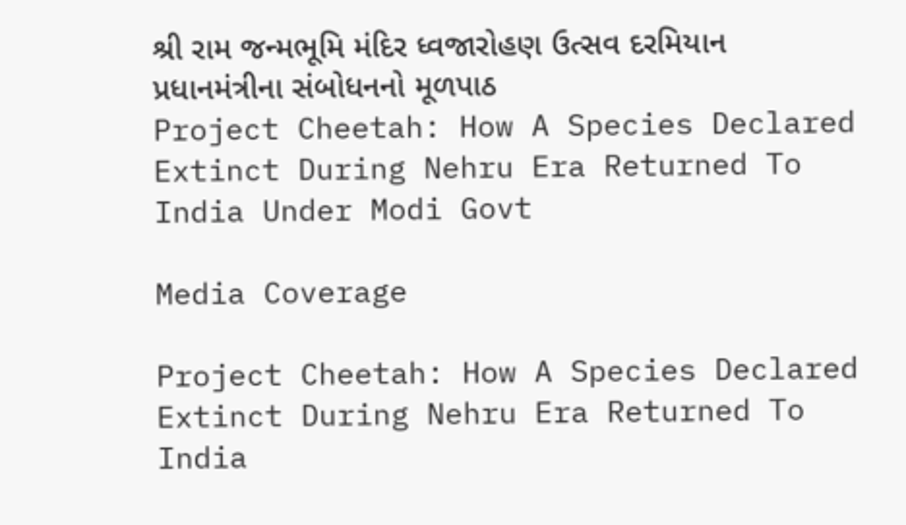શ્રી રામ જન્મભૂમિ મંદિર ધ્વજારોહણ ઉત્સવ દરમિયાન પ્રધાનમંત્રીના સંબોધનનો મૂળપાઠ
Project Cheetah: How A Species Declared Extinct During Nehru Era Returned To India Under Modi Govt

Media Coverage

Project Cheetah: How A Species Declared Extinct During Nehru Era Returned To India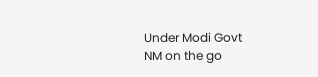Under Modi Govt
NM on the go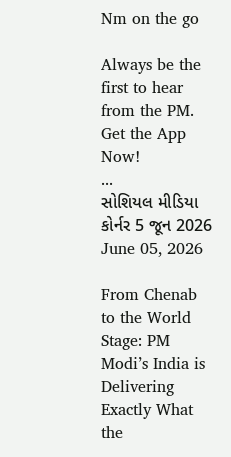Nm on the go

Always be the first to hear from the PM. Get the App Now!
...
સોશિયલ મીડિયા કોર્નર 5 જૂન 2026
June 05, 2026

From Chenab to the World Stage: PM Modi’s India is Delivering Exactly What the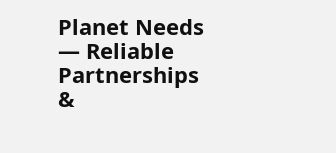Planet Needs — Reliable Partnerships &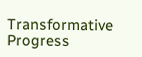Transformative Progress